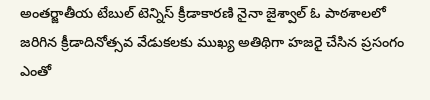అంతర్జాతీయ టేబుల్ టెన్నిస్ క్రీడాకారణి నైనా జైశ్వాల్ ఓ పాఠశాలలో జరిగిన క్రీడాదినోత్సవ వేడుకలకు ముఖ్య అతిథిగా హజరై చేసిన ప్రసంగం ఎంతో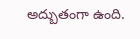అద్బుతంగా ఉంది.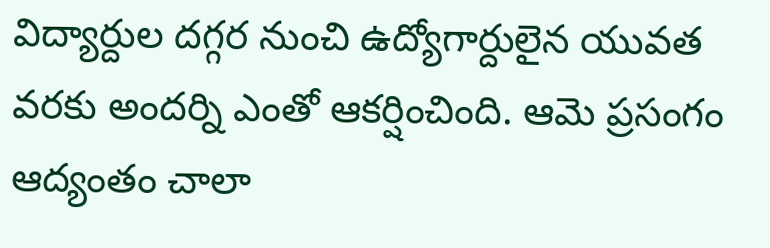విద్యార్దుల దగ్గర నుంచి ఉద్యోగార్దులైన యువత వరకు అందర్ని ఎంతో ఆకర్షించింది. ఆమె ప్రసంగం ఆద్యంతం చాలా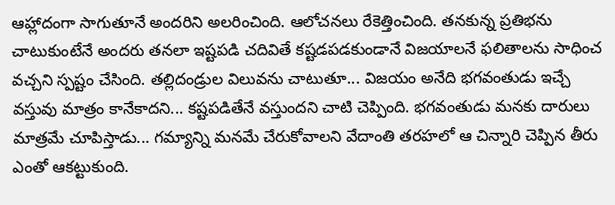ఆహ్లాదంగా సాగుతూనే అందరిని అలరించింది. ఆలోచనలు రేకెత్తించింది. తనకున్న ప్రతిభను చాటుకుంటేనే అందరు తనలా ఇష్టపడి చదివితే కష్టడపడకుండానే విజయాలనే ఫలితాలను సాధించ వచ్చని స్పష్టం చేసింది. తల్లిదండ్రుల విలువను చాటుతూ... విజయం అనేది భగవంతుడు ఇచ్చే వస్తువు మాత్రం కానేకాదని... కష్టపడితేనే వస్తుందని చాటి చెప్పింది. భగవంతుడు మనకు దారులు మాత్రమే చూపిస్తాడు... గమ్యాన్ని మనమే చేరుకోవాలని వేదాంతి తరహలో ఆ చిన్నారి చెప్పిన తీరు ఎంతో ఆకట్టుకుంది.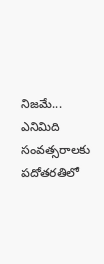నిజమే... ఎనిమిది సంవత్సరాలకు పదోతరతిలో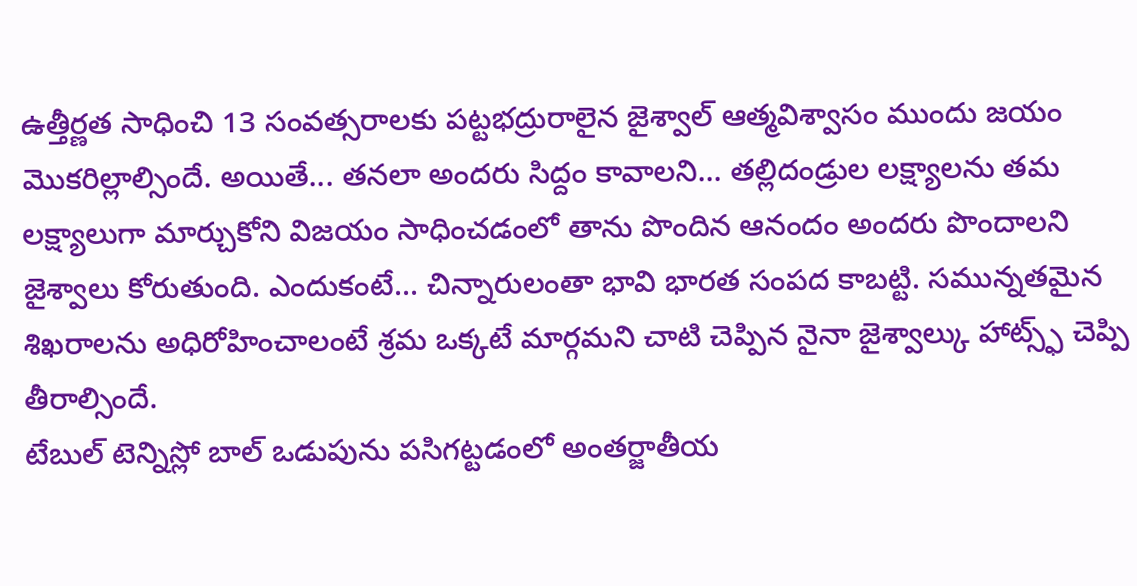ఉత్తీర్ణత సాధించి 13 సంవత్సరాలకు పట్టభద్రురాలైన జైశ్వాల్ ఆత్మవిశ్వాసం ముందు జయం మొకరిల్లాల్సిందే. అయితే... తనలా అందరు సిద్దం కావాలని... తల్లిదండ్రుల లక్ష్యాలను తమ లక్ష్యాలుగా మార్చుకోని విజయం సాధించడంలో తాను పొందిన ఆనందం అందరు పొందాలని జైశ్వాలు కోరుతుంది. ఎందుకంటే... చిన్నారులంతా భావి భారత సంపద కాబట్టి. సమున్నతమైన శిఖరాలను అధిరోహించాలంటే శ్రమ ఒక్కటే మార్గమని చాటి చెప్పిన నైనా జైశ్వాల్కు హాట్స్ఫ్ చెప్పి తీరాల్సిందే.
టేబుల్ టెన్నిస్లో బాల్ ఒడుపును పసిగట్టడంలో అంతర్జాతీయ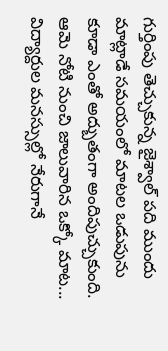గుర్తింపు తెచ్చుకున్న జైశ్వాల్ పది ముందు మాట్లాడే సమయంలో మాటల ఒడుపును కూడా ఎంతో అద్బుతంగా అందిపుచ్చుకుంది. ఆమె నోటి నుంచి జాలువారిన ఒక్కో మాట... విద్యార్దుల మనస్సుల్లో నేరుగానే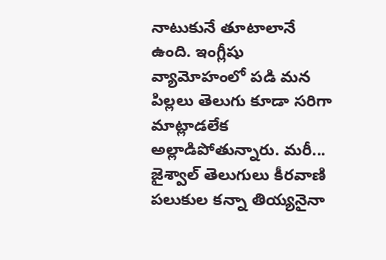నాటుకునే తూటాలానే ఉంది. ఇంగ్లీషు వ్యామోహంలో పడి మన పిల్లలు తెలుగు కూడా సరిగా మాట్లాడలేక అల్లాడిపోతున్నారు. మరీ... జైశ్వాల్ తెలుగులు కీరవాణి పలుకుల కన్నా తియ్యనైనా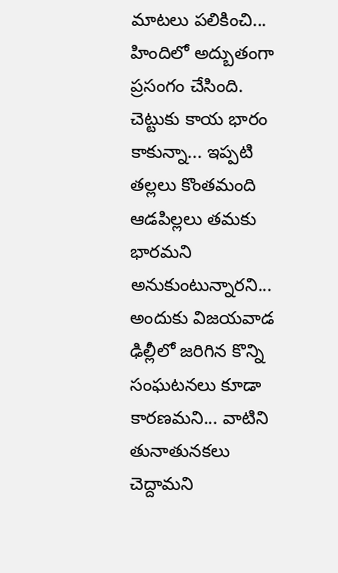మాటలు పలికించి... హిందిలో అద్బుతంగా ప్రసంగం చేసింది. చెట్టుకు కాయ భారం కాకున్నా... ఇప్పటి తల్లలు కొంతమంది ఆడపిల్లలు తమకు భారమని అనుకుంటున్నారని... అందుకు విజయవాడ ఢిల్లీలో జరిగిన కొన్ని సంఘటనలు కూడా కారణమని... వాటిని తునాతునకలు చెద్దామని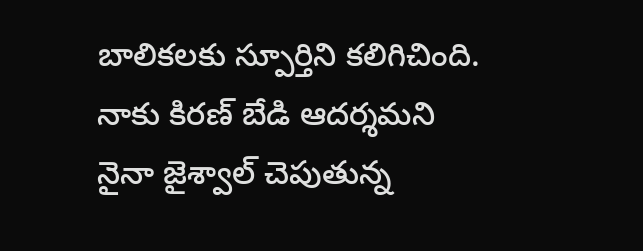బాలికలకు స్పూర్తిని కలిగిచింది. నాకు కిరణ్ బేడి ఆదర్శమని నైనా జైశ్వాల్ చెపుతున్న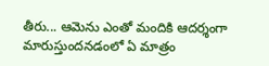తీరు... ఆమెను ఎంతో మందికి ఆదర్శంగా మారుస్తుందనడంలో ఏ మాత్రం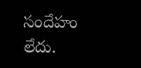సందేహం లేదు.